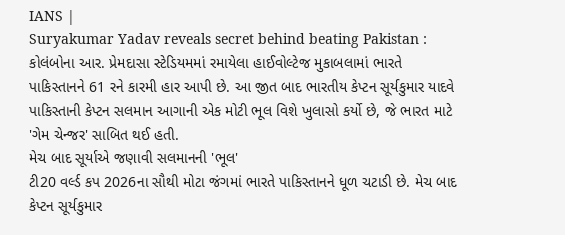IANS |
Suryakumar Yadav reveals secret behind beating Pakistan : કોલંબોના આર. પ્રેમદાસા સ્ટેડિયમમાં રમાયેલા હાઈવોલ્ટેજ મુકાબલામાં ભારતે પાકિસ્તાનને 61 રને કારમી હાર આપી છે. આ જીત બાદ ભારતીય કેપ્ટન સૂર્યકુમાર યાદવે પાકિસ્તાની કેપ્ટન સલમાન આગાની એક મોટી ભૂલ વિશે ખુલાસો કર્યો છે, જે ભારત માટે 'ગેમ ચેન્જર' સાબિત થઈ હતી.
મેચ બાદ સૂર્યાએ જણાવી સલમાનની 'ભૂલ'
ટી20 વર્લ્ડ કપ 2026ના સૌથી મોટા જંગમાં ભારતે પાકિસ્તાનને ધૂળ ચટાડી છે. મેચ બાદ કેપ્ટન સૂર્યકુમાર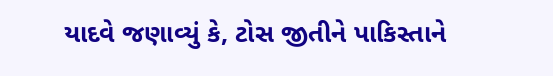યાદવે જણાવ્યું કે, ટોસ જીતીને પાકિસ્તાને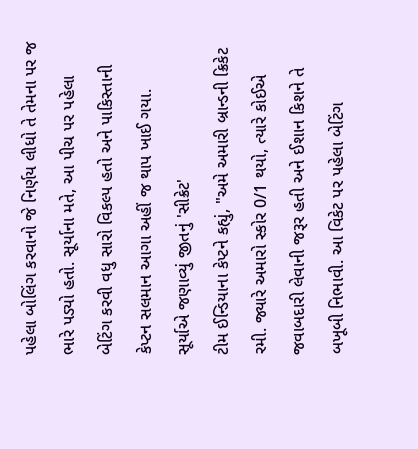પહેલા બોલિંગ કરવાનો જે નિર્ણય લીધો તે તેમના પર જ ભારે પડ્યો હતો. સૂર્યાના મતે, આ પીચ પર પહેલા બેટિંગ કરવી વધુ સારો વિકલ્પ હતો અને પાકિસ્તાની કેપ્ટન સલમાન આગા અહીં જ થાપ ખાઈ ગયા.
સૂર્યાએ જણાવ્યું જીતનું 'સીક્રેટ'
ટીમ ઈન્ડિયાના કેપ્ટને કહ્યું, "અમે અમારી બ્રાન્ડની ક્રિકેટ રમી. જ્યારે અમારો સ્કોર 0/1 થયો, ત્યારે કોઈએ જવાબદારી લેવાની જરૂર હતી અને ઈશાન કિશને તે બખૂબી નિભાવી. આ વિકેટ પર પહેલા બેટિંગ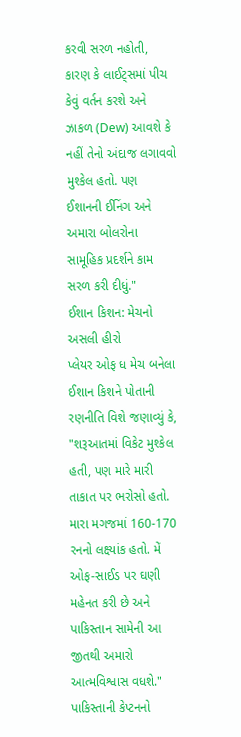કરવી સરળ નહોતી, કારણ કે લાઈટ્સમાં પીચ કેવું વર્તન કરશે અને ઝાકળ (Dew) આવશે કે નહીં તેનો અંદાજ લગાવવો મુશ્કેલ હતો. પણ ઈશાનની ઈનિંગ અને અમારા બોલરોના સામૂહિક પ્રદર્શને કામ સરળ કરી દીધું."
ઈશાન કિશન: મેચનો અસલી હીરો
પ્લેયર ઓફ ધ મેચ બનેલા ઈશાન કિશને પોતાની રણનીતિ વિશે જણાવ્યું કે, "શરૂઆતમાં વિકેટ મુશ્કેલ હતી, પણ મારે મારી તાકાત પર ભરોસો હતો. મારા મગજમાં 160-170 રનનો લક્ષ્યાંક હતો. મેં ઓફ-સાઈડ પર ઘણી મહેનત કરી છે અને પાકિસ્તાન સામેની આ જીતથી અમારો આત્મવિશ્વાસ વધશે."
પાકિસ્તાની કેપ્ટનનો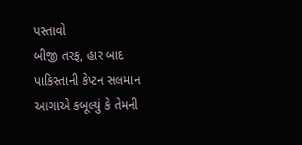પસ્તાવો
બીજી તરફ, હાર બાદ પાકિસ્તાની કેપ્ટન સલમાન આગાએ કબૂલ્યું કે તેમની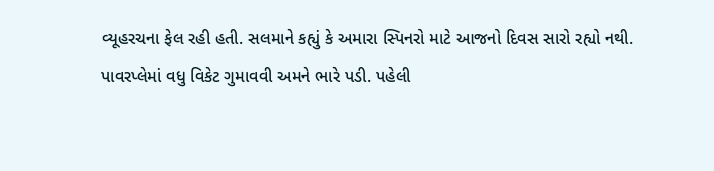વ્યૂહરચના ફેલ રહી હતી. સલમાને કહ્યું કે અમારા સ્પિનરો માટે આજનો દિવસ સારો રહ્યો નથી. પાવરપ્લેમાં વધુ વિકેટ ગુમાવવી અમને ભારે પડી. પહેલી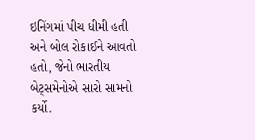ઇનિંગમાં પીચ ધીમી હતી અને બોલ રોકાઈને આવતો હતો, જેનો ભારતીય બેટ્સમેનોએ સારો સામનો કર્યો.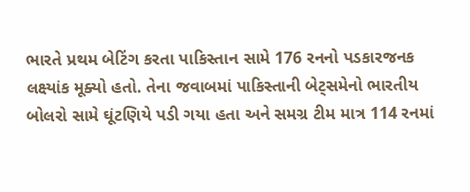ભારતે પ્રથમ બેટિંગ કરતા પાકિસ્તાન સામે 176 રનનો પડકારજનક લક્ષ્યાંક મૂક્યો હતો. તેના જવાબમાં પાકિસ્તાની બેટ્સમેનો ભારતીય બોલરો સામે ઘૂંટણિયે પડી ગયા હતા અને સમગ્ર ટીમ માત્ર 114 રનમાં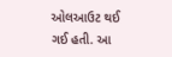ઓલઆઉટ થઈ ગઈ હતી. આ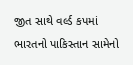જીત સાથે વર્લ્ડ કપમાં ભારતનો પાકિસ્તાન સામેનો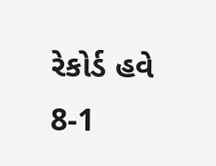રેકોર્ડ હવે 8-1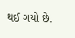થઈ ગયો છે.